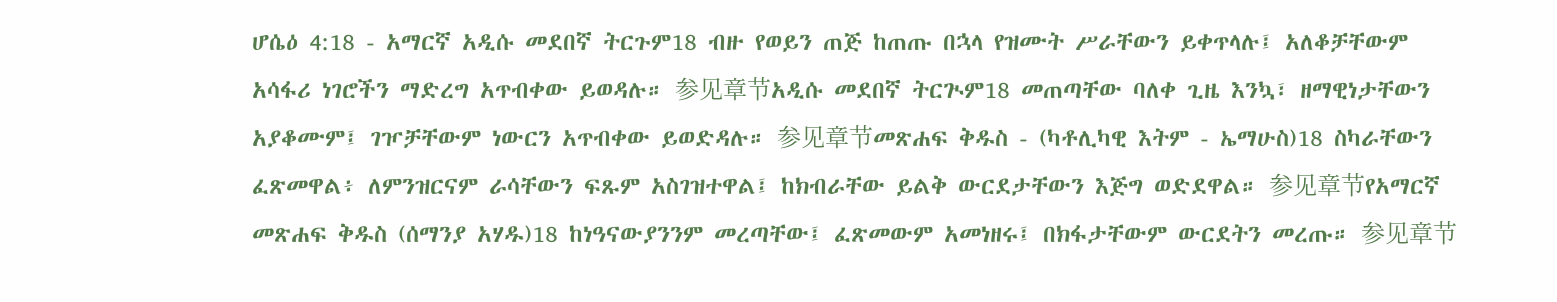ሆሴዕ 4:18 - አማርኛ አዲሱ መደበኛ ትርጉም18 ብዙ የወይን ጠጅ ከጠጡ በኋላ የዝሙት ሥራቸውን ይቀጥላሉ፤ አለቆቻቸውም አሳፋሪ ነገሮችን ማድረግ አጥብቀው ይወዳሉ። 参见章节አዲሱ መደበኛ ትርጒም18 መጠጣቸው ባለቀ ጊዜ እንኳ፣ ዘማዊነታቸውን አያቆሙም፤ ገዦቻቸውም ነውርን አጥብቀው ይወድዳሉ። 参见章节መጽሐፍ ቅዱስ - (ካቶሊካዊ እትም - ኤማሁስ)18 ስካራቸውን ፈጽመዋል፥ ለምንዝርናም ራሳቸውን ፍጹም አስገዝተዋል፤ ከክብራቸው ይልቅ ውርደታቸውን እጅግ ወድደዋል። 参见章节የአማርኛ መጽሐፍ ቅዱስ (ሰማንያ አሃዱ)18 ከነዓናውያንንም መረጣቸው፤ ፈጽመውም አመነዘሩ፤ በክፋታቸውም ውርደትን መረጡ። 参见章节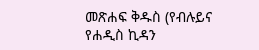መጽሐፍ ቅዱስ (የብሉይና የሐዲስ ኪዳን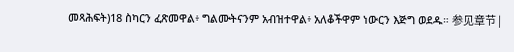መጻሕፍት)18 ስካርን ፈጽመዋል፥ ግልሙትናንም አብዝተዋል፥ አለቆችዋም ነውርን እጅግ ወደዱ። 参见章节 |